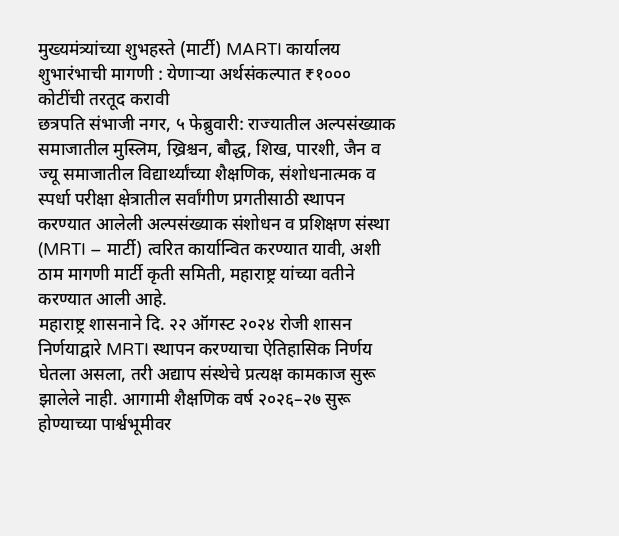मुख्यमंत्र्यांच्या शुभहस्ते (मार्टी) MARTI कार्यालय शुभारंभाची मागणी : येणाऱ्या अर्थसंकल्पात ₹१००० कोटींची तरतूद करावी
छत्रपति संभाजी नगर, ५ फेब्रुवारी: राज्यातील अल्पसंख्याक समाजातील मुस्लिम, ख्रिश्चन, बौद्ध, शिख, पारशी, जैन व ज्यू समाजातील विद्यार्थ्यांच्या शैक्षणिक, संशोधनात्मक व स्पर्धा परीक्षा क्षेत्रातील सर्वांगीण प्रगतीसाठी स्थापन करण्यात आलेली अल्पसंख्याक संशोधन व प्रशिक्षण संस्था (MRTI – मार्टी) त्वरित कार्यान्वित करण्यात यावी, अशी ठाम मागणी मार्टी कृती समिती, महाराष्ट्र यांच्या वतीने करण्यात आली आहे.
महाराष्ट्र शासनाने दि. २२ ऑगस्ट २०२४ रोजी शासन निर्णयाद्वारे MRTI स्थापन करण्याचा ऐतिहासिक निर्णय घेतला असला, तरी अद्याप संस्थेचे प्रत्यक्ष कामकाज सुरू झालेले नाही. आगामी शैक्षणिक वर्ष २०२६–२७ सुरू होण्याच्या पार्श्वभूमीवर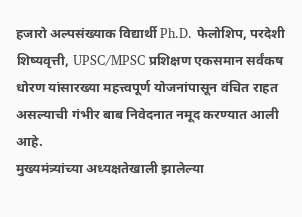हजारो अल्पसंख्याक विद्यार्थी Ph.D. फेलोशिप, परदेशी शिष्यवृत्ती, UPSC/MPSC प्रशिक्षण एकसमान सर्वंकष धोरण यांसारख्या महत्त्वपूर्ण योजनांपासून वंचित राहत असल्याची गंभीर बाब निवेदनात नमूद करण्यात आली आहे.
मुख्यमंत्र्यांच्या अध्यक्षतेखाली झालेल्या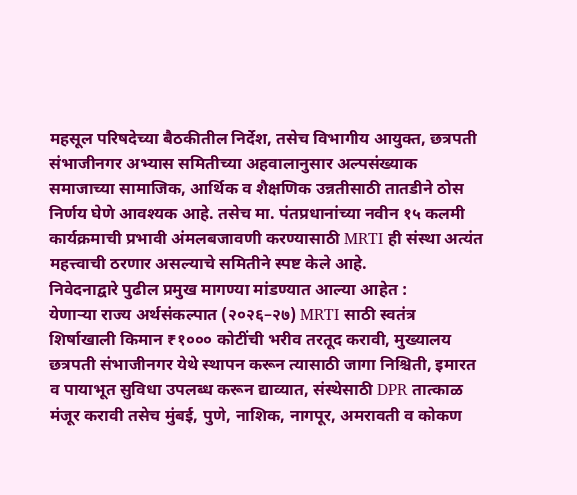महसूल परिषदेच्या बैठकीतील निर्देश, तसेच विभागीय आयुक्त, छत्रपती संभाजीनगर अभ्यास समितीच्या अहवालानुसार अल्पसंख्याक समाजाच्या सामाजिक, आर्थिक व शैक्षणिक उन्नतीसाठी तातडीने ठोस निर्णय घेणे आवश्यक आहे. तसेच मा. पंतप्रधानांच्या नवीन १५ कलमी कार्यक्रमाची प्रभावी अंमलबजावणी करण्यासाठी MRTI ही संस्था अत्यंत महत्त्वाची ठरणार असल्याचे समितीने स्पष्ट केले आहे.
निवेदनाद्वारे पुढील प्रमुख मागण्या मांडण्यात आल्या आहेत :
येणाऱ्या राज्य अर्थसंकल्पात (२०२६–२७) MRTI साठी स्वतंत्र शिर्षाखाली किमान ₹१००० कोटींची भरीव तरतूद करावी, मुख्यालय छत्रपती संभाजीनगर येथे स्थापन करून त्यासाठी जागा निश्चिती, इमारत व पायाभूत सुविधा उपलब्ध करून द्याव्यात, संस्थेसाठी DPR तात्काळ मंजूर करावी तसेच मुंबई, पुणे, नाशिक, नागपूर, अमरावती व कोकण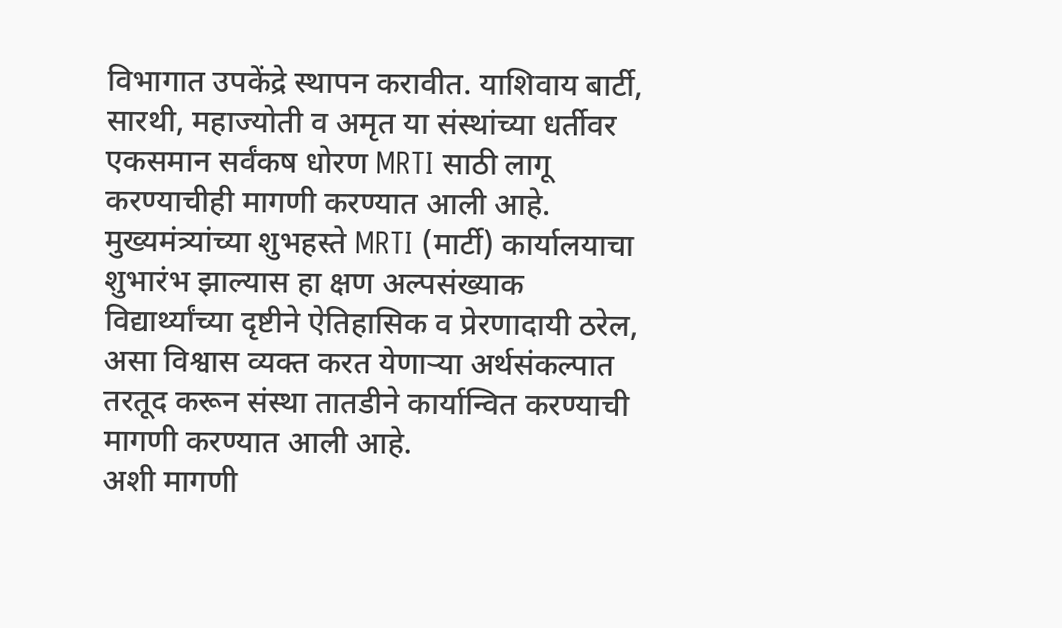विभागात उपकेंद्रे स्थापन करावीत. याशिवाय बार्टी, सारथी, महाज्योती व अमृत या संस्थांच्या धर्तीवर एकसमान सर्वंकष धोरण MRTI साठी लागू करण्याचीही मागणी करण्यात आली आहे.
मुख्यमंत्र्यांच्या शुभहस्ते MRTI (मार्टी) कार्यालयाचा शुभारंभ झाल्यास हा क्षण अल्पसंख्याक विद्यार्थ्यांच्या दृष्टीने ऐतिहासिक व प्रेरणादायी ठरेल, असा विश्वास व्यक्त करत येणाऱ्या अर्थसंकल्पात तरतूद करून संस्था तातडीने कार्यान्वित करण्याची मागणी करण्यात आली आहे.
अशी मागणी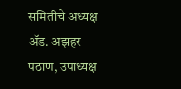समितीचे अध्यक्ष ॲड. अझहर पठाण, उपाध्यक्ष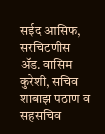सईद आसिफ, सरचिटणीस ॲड. वासिम कुरेशी, सचिव शाबाझ पठाण व सहसचिव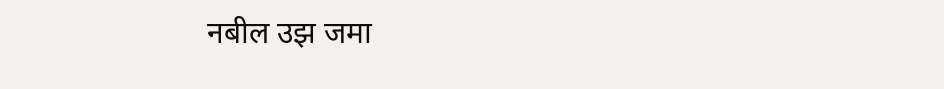नबील उझ जमा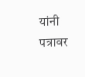यांनी पत्रावर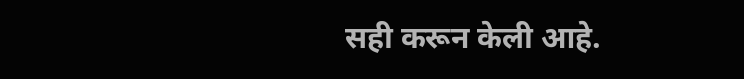सही करून केली आहे.